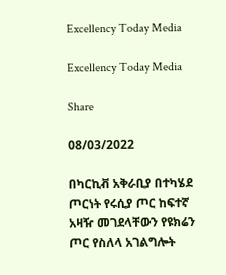Excellency Today Media

Excellency Today Media

Share

08/03/2022

በካርኪቭ አቅራቢያ በተካሄደ ጦርነት የሩሲያ ጦር ከፍተኛ አዛዥ መገደላቸውን የዩክሬን ጦር የስለላ አገልግሎት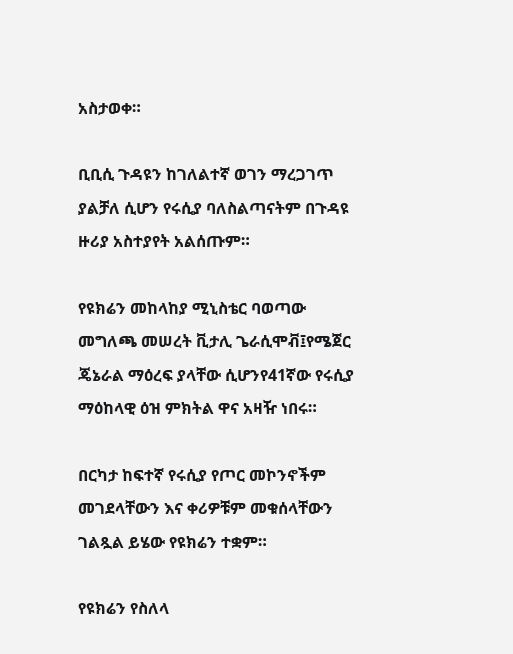አስታወቀ።

ቢቢሲ ጉዳዩን ከገለልተኛ ወገን ማረጋገጥ ያልቻለ ሲሆን የሩሲያ ባለስልጣናትም በጉዳዩ ዙሪያ አስተያየት አልሰጡም።

የዩክሬን መከላከያ ሚኒስቴር ባወጣው መግለጫ መሠረት ቪታሊ ጌራሲሞቭ፤የሜጀር ጄኔራል ማዕረፍ ያላቸው ሲሆንየ41ኛው የሩሲያ ማዕከላዊ ዕዝ ምክትል ዋና አዛዥ ነበሩ።

በርካታ ከፍተኛ የሩሲያ የጦር መኮንኖችም መገደላቸውን እና ቀሪዎቹም መቁሰላቸውን ገልጿል ይሄው የዩክሬን ተቋም።

የዩክሬን የስለላ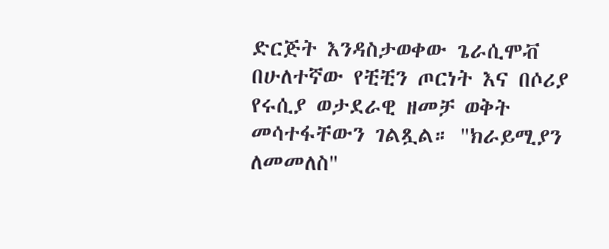ድርጅት እንዳስታወቀው ጌራሲሞቭ በሁለተኛው የቺቺን ጦርነት እና በሶሪያ የሩሲያ ወታደራዊ ዘመቻ ወቅት መሳተፋቸውን ገልጿል። "ክራይሚያን ለመመለስ"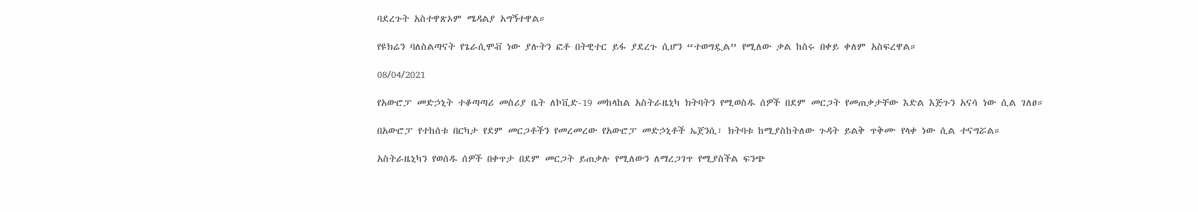ባደረጉት አስተዋጽኦም ሜዳልያ አግኝተዋል።

የዩክሬን ባለስልጣናት የጌራሲሞቭ ነው ያሉትን ፎቶ በትዊተር ይፋ ያደረጉ ሲሆን “ተወግዷል” የሚለው ቃል ከስሩ በቀይ ቀለም አስፍረዋል።

08/04/2021

የአውሮፓ መድኃኒት ተቆጣጣሪ መስሪያ ቤት ለኮቪድ-19 መከላከል አስትራዜኒካ ክትባትን የሚወስዱ ሰዎች በደም መርጋት የመጠቃታቸው እድል እጅጉን አናሳ ነው ሲል ገለፀ።

በአውሮፓ የተከሰቱ በርካታ የደም መርጋቶችን የመረመረው የአውሮፓ መድኃኒቶች ኤጀንሲ፣ ክትባቱ ከሚያስከትለው ጉዳት ይልቅ ጥቅሙ የላቀ ነው ሲል ተናግሯል።

አስትራዜኒካን የወሰዱ ሰዎች በቀጥታ በደም መርጋት ይጠቃሉ የሚለውን ለማረጋገጥ የሚያስችል ፍንጭ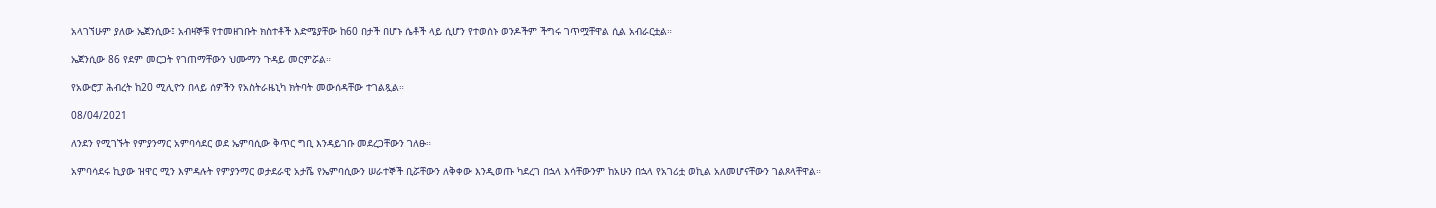አላገኘሁም ያለው ኤጀንሲው፤ አብዛኞቹ የተመዘገቡት ክስተቶች እድሜያቸው ከ60 በታች በሆኑ ሴቶች ላይ ሲሆን የተወሰኑ ወንዶችም ችግሩ ገጥሟቸዋል ሲል አብራርቷል።

ኤጀንሲው 86 የደም መርጋት የገጠማቸውን ህሙማን ጉዳይ መርምሯል።

የአውሮፓ ሕብረት ከ20 ሚሊዮን በላይ ሰዎችን የአስትራዜኒካ ክትባት መውሰዳቸው ተገልጿል።

08/04/2021

ለንደን የሚገኙት የምያንማር አምባሳደር ወደ ኤምባሲው ቅጥር ግቢ እንዳይገቡ መደረጋቸውን ገለፁ።

አምባሳደሩ ኪያው ዝዋር ሚን እምዳሉት የምያንማር ወታደራዊ አታሼ የኤምባሲውን ሠራተኞች ቢሯቸውን ለቅቀው እንዲወጡ ካደረገ በኋላ እሳቸውንም ከአሁን በኋላ የአገሪቷ ወኪል አለመሆናቸውን ገልጾላቸዋል።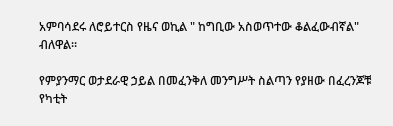አምባሳደሩ ለሮይተርስ የዜና ወኪል " ከግቢው አስወጥተው ቆልፈውብኛል" ብለዋል።

የምያንማር ወታደራዊ ኃይል በመፈንቅለ መንግሥት ስልጣን የያዘው በፈረንጆቹ የካቲት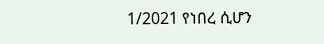1/2021 የነበረ ሲሆን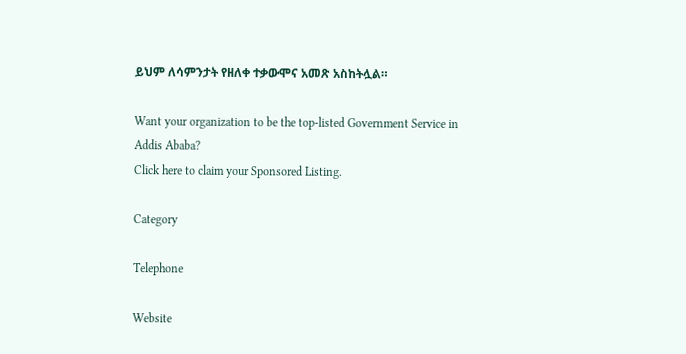ይህም ለሳምንታት የዘለቀ ተቃውሞና አመጽ አስከትሏል።

Want your organization to be the top-listed Government Service in Addis Ababa?
Click here to claim your Sponsored Listing.

Category

Telephone

Website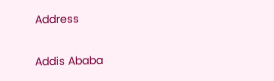Address


Addis Ababa